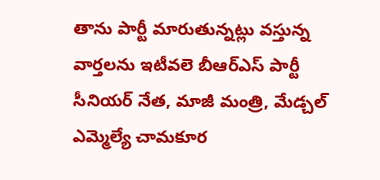తాను పార్టీ మారుతున్నట్లు వస్తున్న వార్తలను ఇటీవలె బీఆర్ఎస్ పార్టీ సీనియర్ నేత, మాజీ మంత్రి, మేడ్చల్ ఎమ్మెల్యే చామకూర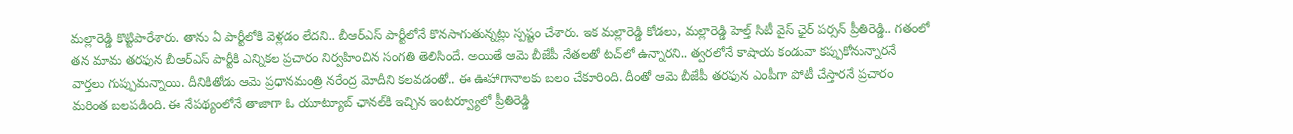మల్లారెడ్డి కొట్టిపారేశారు. తాను ఏ పార్టీలోకి వెళ్లడం లేదని.. బీఆర్ఎస్ పార్టీలోనే కొనసాగుతున్నట్లు స్పష్టం చేశారు. ఇక మల్లారెడ్డి కోడలు, మల్లారెడ్డి హెల్త్ సిటీ వైస్ ఛైర్ పర్సన్ ప్రీతిరెడ్డి.. గతంలో తన మామ తరఫున బీఆర్ఎస్ పార్టీకి ఎన్నికల ప్రచారం నిర్వహించిన సంగతి తెలిసిందే. అయితే ఆమె బీజేపీ నేతలతో టచ్‌లో ఉన్నారని.. త్వరలోనే కాషాయ కండువా కప్పుకోనున్నారనే వార్తలు గుప్పుమన్నాయి. దీనికితోడు ఆమె ప్రధానమంత్రి నరేంద్ర మోదీని కలవడంతో.. ఈ ఊహాగానాలకు బలం చేకూరింది. దీంతో ఆమె బీజేపీ తరఫున ఎంపీగా పోటీ చేస్తారనే ప్రచారం మరింత బలపడింది. ఈ నేపథ్యంలోనే తాజాగా ఓ యూట్యూబ్ ఛానల్‌కి ఇచ్చిన ఇంటర్వ్యూలో ప్రీతిరెడ్డి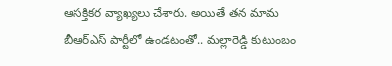ఆసక్తికర వ్యాఖ్యలు చేశారు. అయితే తన మామ బీఆర్ఎస్ పార్టీలో ఉండటంతో.. మల్లారెడ్డి కుటుంబం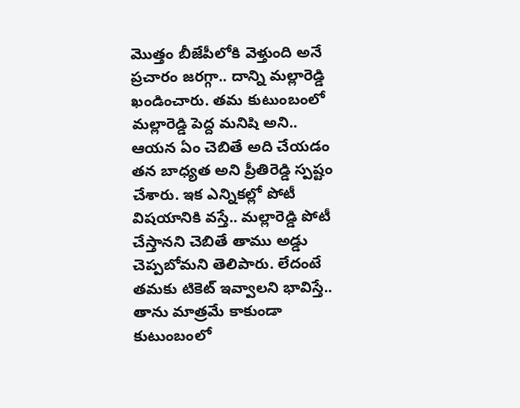మొత్తం బీజేపీలోకి వెళ్తుంది అనే ప్రచారం జరగ్గా.. దాన్ని మల్లారెడ్డి ఖండించారు. తమ కుటుంబంలో మల్లారెడ్డి పెద్ద మనిషి అని.. ఆయన ఏం చెబితే అది చేయడం తన బాధ్యత అని ప్రీతిరెడ్డి స్పష్టం చేశారు. ఇక ఎన్నికల్లో పోటీ విషయానికి వస్తే.. మల్లారెడ్డి పోటీ చేస్తానని చెబితే తాము అడ్డు చెప్పబోమని తెలిపారు. లేదంటే తమకు టికెట్ ఇవ్వాలని భావిస్తే.. తాను మాత్రమే కాకుండా కుటుంబంలో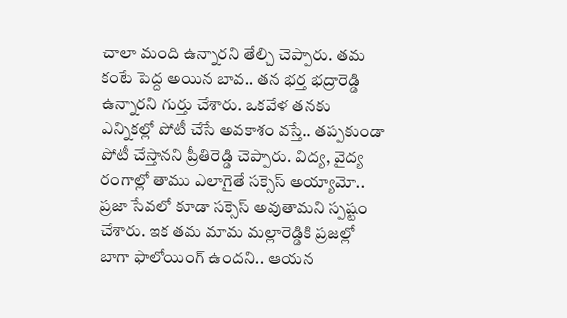చాలా మంది ఉన్నారని తేల్చి చెప్పారు. తమ కంటే పెద్ద అయిన బావ.. తన భర్త భద్రారెడ్డి ఉన్నారని గుర్తు చేశారు. ఒకవేళ తనకు ఎన్నికల్లో పోటీ చేసే అవకాశం వస్తే.. తప్పకుండా పోటీ చేస్తానని ప్రీతిరెడ్డి చెప్పారు. విద్య, వైద్య రంగాల్లో తాము ఎలాగైతే సక్సెస్ అయ్యామో.. ప్రజా సేవలో కూడా సక్సెస్ అవుతామని స్పష్టం చేశారు. ఇక తమ మామ మల్లారెడ్డికి ప్రజల్లో బాగా ఫాలోయింగ్ ఉందని.. ఆయన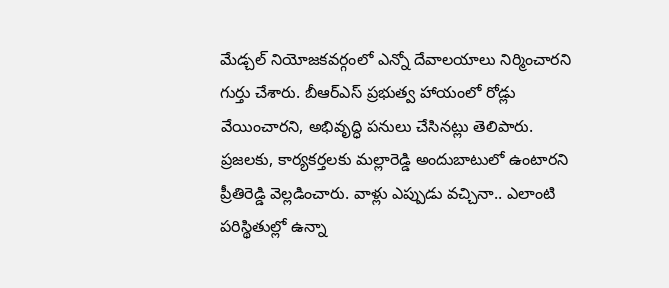మేడ్చల్ నియోజకవర్గంలో ఎన్నో దేవాలయాలు నిర్మించారని గుర్తు చేశారు. బీఆర్ఎస్ ప్రభుత్వ హాయంలో రోడ్లు వేయించారని, అభివృద్ధి పనులు చేసినట్లు తెలిపారు. ప్రజలకు, కార్యకర్తలకు మల్లారెడ్డి అందుబాటులో ఉంటారని ప్రీతిరెడ్డి వెల్లడించారు. వాళ్లు ఎప్పుడు వచ్చినా.. ఎలాంటి పరిస్థితుల్లో ఉన్నా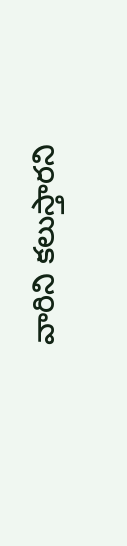వారిని కలుస్తారని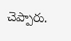చెప్పారు.